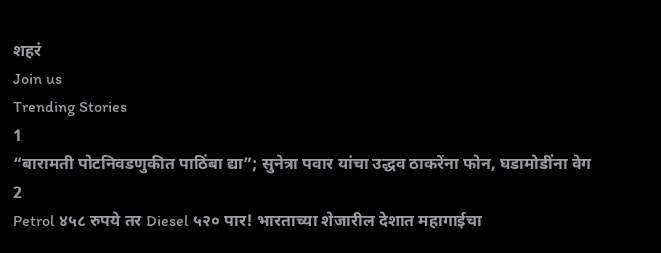शहरं
Join us
Trending Stories
1
“बारामती पोटनिवडणुकीत पाठिंबा द्या”; सुनेत्रा पवार यांचा उद्धव ठाकरेंना फोन, घडामोडींना वेग
2
Petrol ४५८ रुपये तर Diesel ५२० पार! भारताच्या शेजारील देशात महागाईचा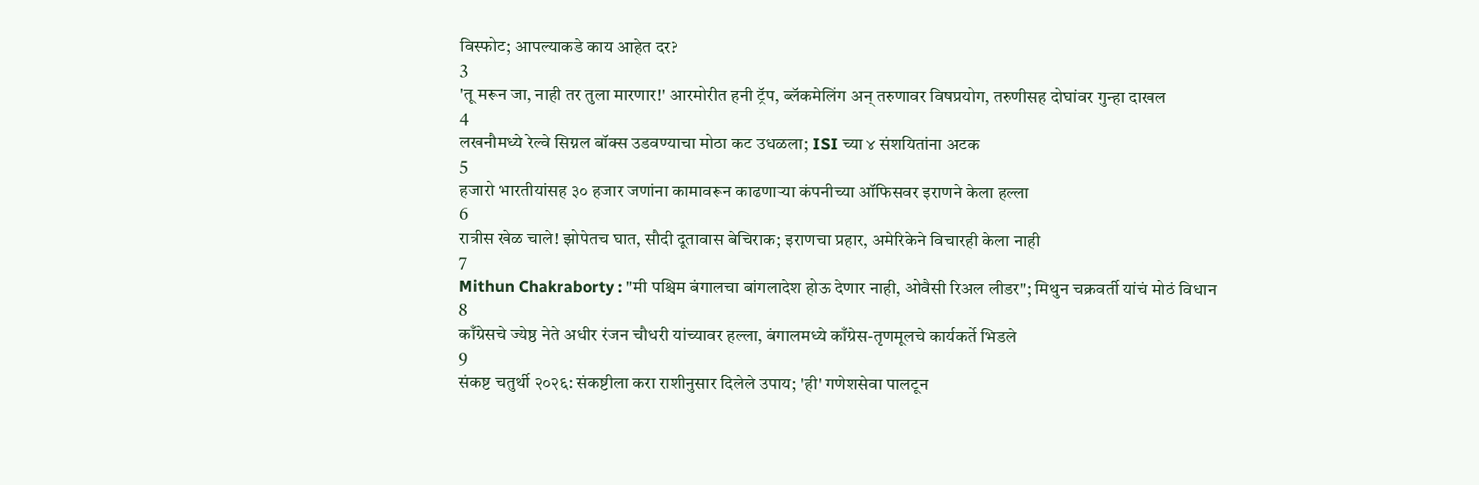विस्फोट; आपल्याकडे काय आहेत दर?
3
'तू मरून जा, नाही तर तुला मारणार!' आरमोरीत हनी ट्रॅप, ब्लॅकमेलिंग अन् तरुणावर विषप्रयोग, तरुणीसह दोघांवर गुन्हा दाखल
4
लखनौमध्ये रेल्वे सिग्नल बॉक्स उडवण्याचा मोठा कट उधळला; ISI च्या ४ संशयितांना अटक
5
हजारो भारतीयांसह ३० हजार जणांना कामावरून काढणाऱ्या कंपनीच्या ऑफिसवर इराणने केला हल्ला
6
रात्रीस खेळ चाले! झोपेतच घात, सौदी दूतावास बेचिराक; इराणचा प्रहार, अमेरिकेने विचारही केला नाही
7
Mithun Chakraborty : "मी पश्चिम बंगालचा बांगलादेश होऊ देणार नाही, ओवैसी रिअल लीडर"; मिथुन चक्रवर्ती यांचं मोठं विधान
8
काँग्रेसचे ज्येष्ठ नेते अधीर रंजन चौधरी यांच्यावर हल्ला, बंगालमध्ये काँग्रेस-तृणमूलचे कार्यकर्ते भिडले
9
संकष्ट चतुर्थी २०२६: संकष्टीला करा राशीनुसार दिलेले उपाय; 'ही' गणेशसेवा पालटून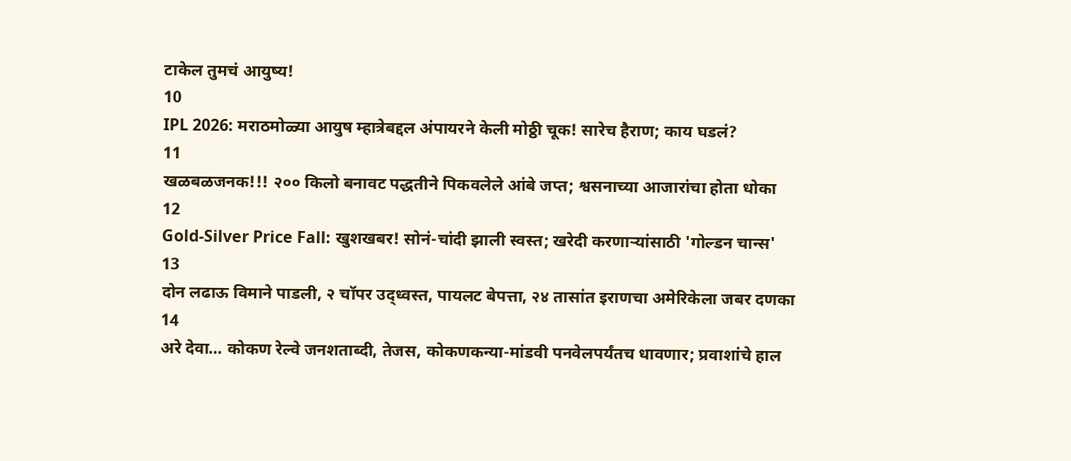टाकेल तुमचं आयुष्य!
10
IPL 2026: मराठमोळ्या आयुष म्हात्रेबद्दल अंपायरने केली मोठ्ठी चूक! सारेच हैराण; काय घडलं?
11
खळबळजनक!!! २०० किलो बनावट पद्धतीने पिकवलेले आंबे जप्त; श्वसनाच्या आजारांचा होता धोका
12
Gold-Silver Price Fall: खुशखबर! सोनं-चांदी झाली स्वस्त; खरेदी करणाऱ्यांसाठी 'गोल्डन चान्स'
13
दोन लढाऊ विमाने पाडली, २ चॉपर उद्ध्वस्त, पायलट बेपत्ता, २४ तासांत इराणचा अमेरिकेला जबर दणका
14
अरे देवा… कोकण रेल्वे जनशताब्दी, तेजस, कोकणकन्या-मांडवी पनवेलपर्यंतच धावणार; प्रवाशांचे हाल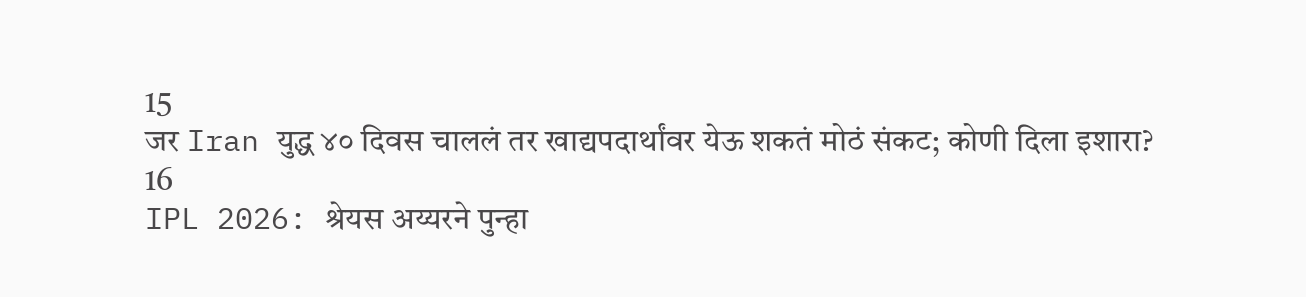15
जर Iran युद्ध ४० दिवस चाललं तर खाद्यपदार्थांवर येऊ शकतं मोठं संकट; कोणी दिला इशारा?
16
IPL 2026: श्रेयस अय्यरने पुन्हा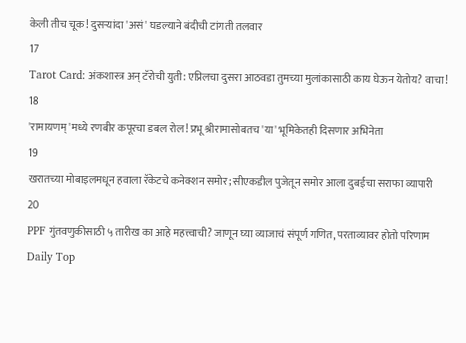केली तीच चूक! दुसऱ्यांदा 'असं' घडल्याने बंदीची टांगती तलवार
17
Tarot Card: अंकशास्त्र अन् टॅरोची युती: एप्रिलचा दुसरा आठवडा तुमच्या मुलांकासाठी काय घेऊन येतोय? वाचा!
18
'रामायणम्'मध्ये रणबीर कपूरचा डबल रोल! प्रभू श्रीरामासोबतच 'या' भूमिकेतही दिसणार अभिनेता
19
खरातच्या मोबाइलमधून हवाला रॅकेटचे कनेक्शन समोर; सीएकडील पुजेतून समोर आला दुबईचा सराफा व्यापारी
20
PPF गुंतवणुकीसाठी ५ तारीख का आहे महत्त्वाची? जाणून घ्या व्याजाचं संपूर्ण गणित, परताव्यावर होतो परिणाम
Daily Top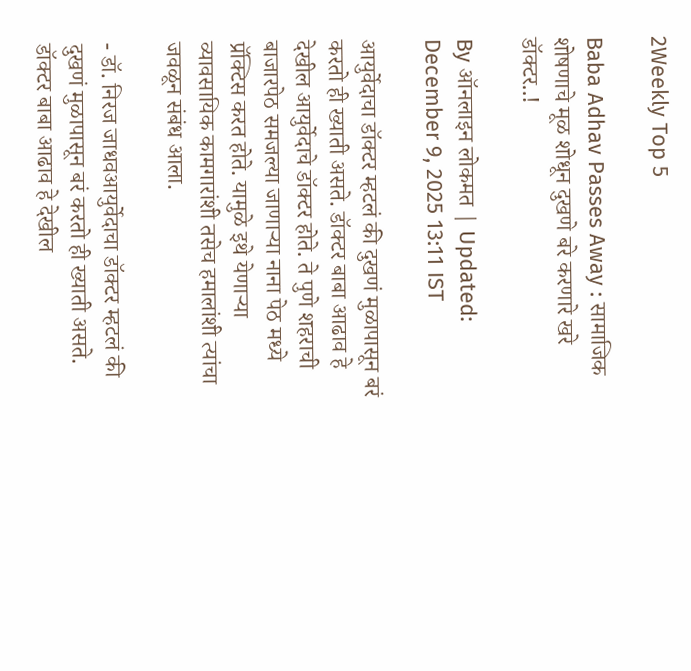2Weekly Top 5

Baba Adhav Passes Away : सामाजिक शोषणाचे मूळ शोधून दुखणे बरे करणारे खरे डॉक्टर..!

By ऑनलाइन लोकमत | Updated: December 9, 2025 13:11 IST

आयुर्वेदाचा डॉक्टर म्हटलं की दुखणं मुळापासून बरं करतो ही ख्याती असते. डॉक्टर बाबा आढाव हे देखील आयुर्वेदाचे डॉक्टर होते. ते पुणे शहराची बाजारपेठ समजल्या जाणाऱ्या नाना पेठ मध्ये प्रॅक्टिस करत होते. यामुळे इथे येणाऱ्या व्यावसायिक कामगारांशी तसेच हमालांशी त्यांचा जवळून संबंध आला.

- डॉ. निरज जाधवआयुर्वेदाचा डॉक्टर म्हटलं की दुखणं मुळापासून बरं करतो ही ख्याती असते. डॉक्टर बाबा आढाव हे देखील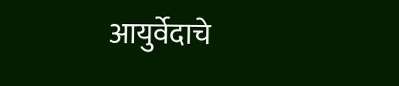आयुर्वेदाचे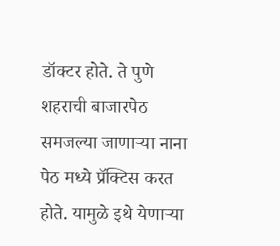डॉक्टर होते. ते पुणे शहराची बाजारपेठ समजल्या जाणाऱ्या नाना पेठ मध्ये प्रॅक्टिस करत होते. यामुळे इथे येणाऱ्या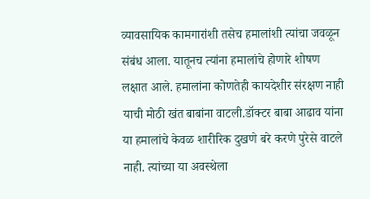व्यावसायिक कामगारांशी तसेच हमालांशी त्यांचा जवळून संबंध आला. यातूनच त्यांना हमालांचे होणारे शोषण लक्षात आले. हमालांना कोणतेही कायदेशीर संरक्षण नाही याची मोठी खंत बाबांना वाटली.डॉक्टर बाबा आढाव यांना या हमालांचे केवळ शारीरिक दुखणे बरे करणे पुरेसे वाटले नाही. त्यांच्या या अवस्थेला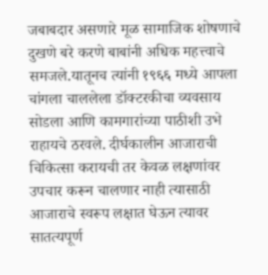जबाबदार असणारे मूळ सामाजिक शोषणाचे दुखणे बरे करणे बाबांनी अधिक महत्त्वाचे समजले.यातूनच त्यांनी १९६६ मध्ये आपला चांगला चाललेला डॉक्टरकीचा व्यवसाय सोडला आणि कामगारांच्या पाठीशी उभे राहायचे ठरवले. दीर्घकालीन आजाराची चिकित्सा करायची तर केवळ लक्षणांवर उपचार करून चालणार नाही त्यासाठी आजाराचे स्वरूप लक्षात घेऊन त्यावर सातत्यपूर्ण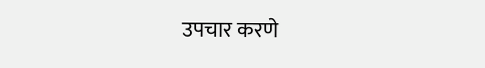उपचार करणे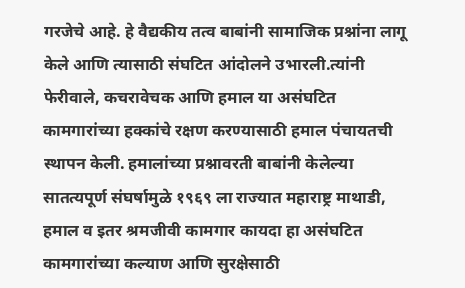गरजेचे आहे. हे वैद्यकीय तत्व बाबांनी सामाजिक प्रश्नांना लागू केले आणि त्यासाठी संघटित आंदोलने उभारली.त्यांनी फेरीवाले, कचरावेचक आणि हमाल या असंघटित कामगारांच्या हक्कांचे रक्षण करण्यासाठी हमाल पंचायतची स्थापन केली. हमालांच्या प्रश्नावरती बाबांनी केलेल्या सातत्यपूर्ण संघर्षामुळे १९६९ ला राज्यात महाराष्ट्र माथाडी, हमाल व इतर श्रमजीवी कामगार कायदा हा असंघटित कामगारांच्या कल्याण आणि सुरक्षेसाठी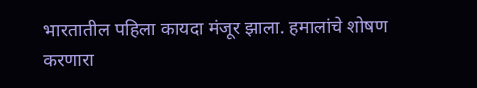भारतातील पहिला कायदा मंजूर झाला. हमालांचे शोषण करणारा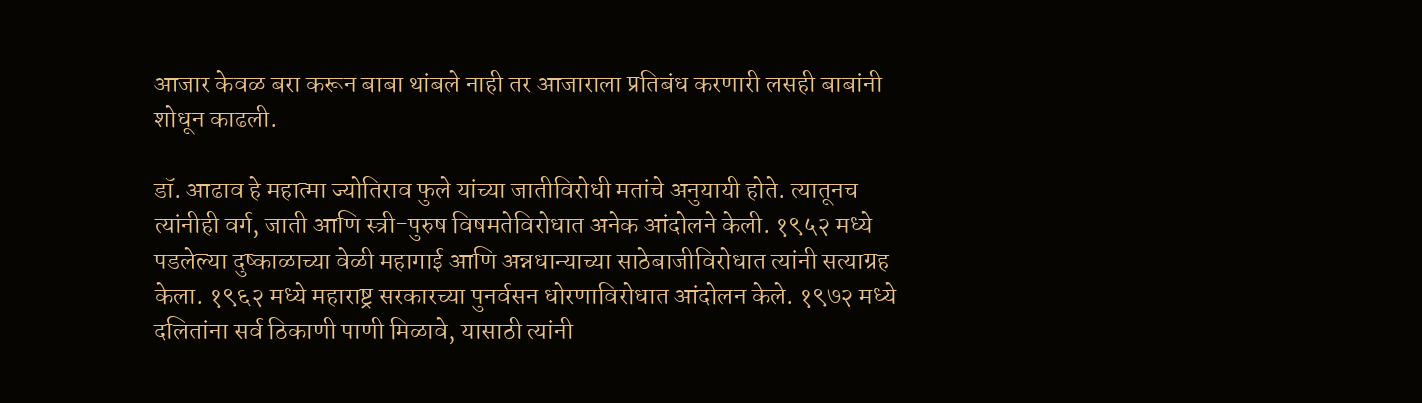आजार केवळ बरा करून बाबा थांबले नाही तर आजाराला प्रतिबंध करणारी लसही बाबांनी शोधून काढली.

डॉ. आढाव हे महात्मा ज्योतिराव फुले यांच्या जातीविरोधी मतांचे अनुयायी होते. त्यातूनच त्यांनीही वर्ग, जाती आणि स्त्री-पुरुष विषमतेविरोधात अनेक आंदोलने केली. १९५२ मध्ये पडलेल्या दुष्काळाच्या वेळी महागाई आणि अन्नधान्याच्या साठेबाजीविरोधात त्यांनी सत्याग्रह केला. १९६२ मध्ये महाराष्ट्र सरकारच्या पुनर्वसन धोरणाविरोधात आंदोलन केले. १९७२ मध्ये दलितांना सर्व ठिकाणी पाणी मिळावे, यासाठी त्यांनी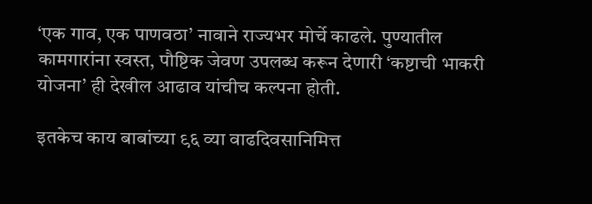‘एक गाव, एक पाणवठा’ नावाने राज्यभर मोर्चे काढले. पुण्यातील कामगारांना स्वस्त, पौष्टिक जेवण उपलब्ध करून देणारी ‘कष्टाची भाकरी योजना’ ही देखील आढाव यांचीच कल्पना होती.

इतकेच काय बाबांच्या ९६ व्या वाढदिवसानिमित्त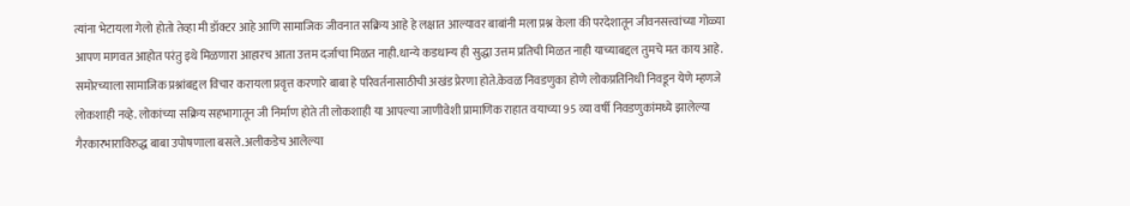त्यांना भेटायला गेलो होतो तेव्हा मी डॉक्टर आहे आणि सामाजिक जीवनात सक्रिय आहे हे लक्षात आल्यावर बाबांनी मला प्रश्न केला की परदेशातून जीवनसत्त्वांच्या गोळ्या आपण मागवत आहोत परंतु इथे मिळणारा आहारच आता उत्तम दर्जाचा मिळत नाही.धान्ये कडधान्य ही सुद्धा उत्तम प्रतिची मिळत नाही याच्याबद्दल तुमचे मत काय आहे. समोरच्याला सामाजिक प्रश्नांबद्दल विचार करायला प्रवृत्त करणारे बाबा हे परिवर्तनासाठीची अखंड प्रेरणा होते.केवळ निवडणुका होणे लोकप्रतिनिधी निवडून येणे म्हणजे लोकशाही नव्हे. लोकांच्या सक्रिय सहभागातून जी निर्माण होते ती लोकशाही या आपल्या जाणीवेशी प्रामाणिक राहात वयाच्या 95 व्या वर्षी निवडणुकांमध्ये झालेल्या गैरकारभाराविरुद्ध बाबा उपोषणाला बसले.अलीकडेच आलेल्या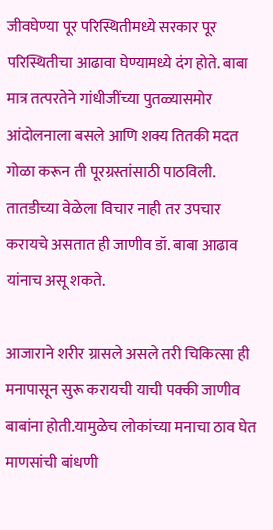जीवघेण्या पूर परिस्थितीमध्ये सरकार पूर परिस्थितीचा आढावा घेण्यामध्ये दंग होते. बाबा मात्र तत्परतेने गांधीजींच्या पुतळ्यासमोर आंदोलनाला बसले आणि शक्य तितकी मदत गोळा करून ती पूरग्रस्तांसाठी पाठविली. तातडीच्या वेळेला विचार नाही तर उपचार करायचे असतात ही जाणीव डॉ. बाबा आढाव यांनाच असू शकते.

आजाराने शरीर ग्रासले असले तरी चिकित्सा ही मनापासून सुरू करायची याची पक्की जाणीव बाबांना होती.यामुळेच लोकांच्या मनाचा ठाव घेत माणसांची बांधणी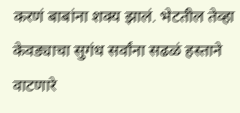करणं बाबांना शक्य झालं. भेटतील तेव्हा केवड्याचा सुगंध सर्वांना सढळं हस्ताने वाटणारे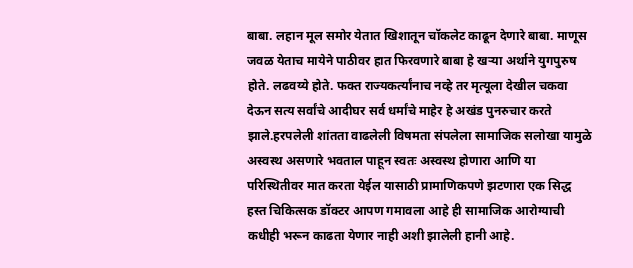बाबा. लहान मूल समोर येतात खिशातून चॉकलेट काढून देणारे बाबा. माणूस जवळ येताच मायेने पाठीवर हात फिरवणारे बाबा हे खऱ्या अर्थाने युगपुरुष होते. लढवय्ये होते. फक्त राज्यकर्त्यांनाच नव्हे तर मृत्यूला देखील चकवा देऊन सत्य सर्वांचे आदीघर सर्व धर्मांचे माहेर हे अखंड पुनरुचार करते झाले.हरपलेली शांतता वाढलेली विषमता संपलेला सामाजिक सलोखा यामुळे अस्वस्थ असणारे भवताल पाहून स्वतः अस्वस्थ होणारा आणि या परिस्थितीवर मात करता येईल यासाठी प्रामाणिकपणे झटणारा एक सिद्ध हस्त चिकित्सक डॉक्टर आपण गमावला आहे ही सामाजिक आरोग्याची कधीही भरून काढता येणार नाही अशी झालेली हानी आहे.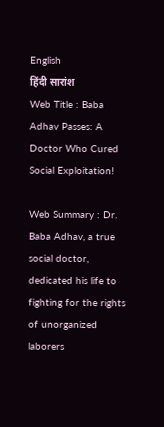English
हिंदी सारांश
Web Title : Baba Adhav Passes: A Doctor Who Cured Social Exploitation!

Web Summary : Dr. Baba Adhav, a true social doctor, dedicated his life to fighting for the rights of unorganized laborers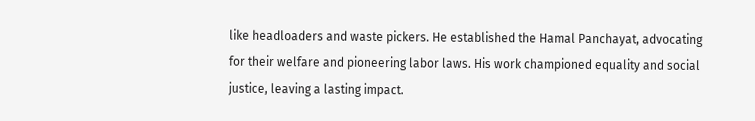like headloaders and waste pickers. He established the Hamal Panchayat, advocating for their welfare and pioneering labor laws. His work championed equality and social justice, leaving a lasting impact.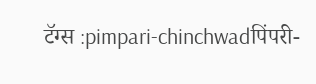टॅग्स :pimpari-chinchwadपिंपरी-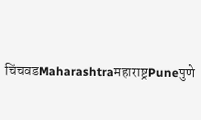चिंचवडMaharashtraमहाराष्ट्रPuneपुणे